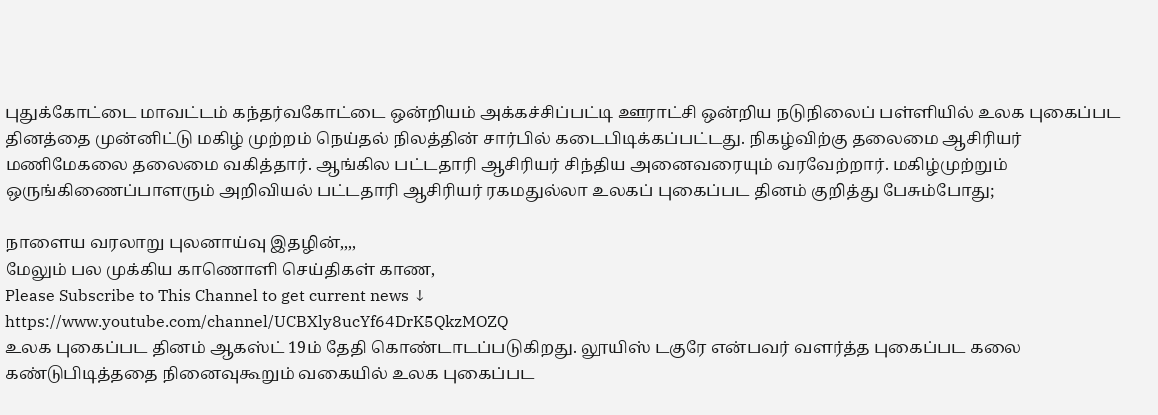புதுக்கோட்டை மாவட்டம் கந்தர்வகோட்டை ஒன்றியம் அக்கச்சிப்பட்டி ஊராட்சி ஒன்றிய நடுநிலைப் பள்ளியில் உலக புகைப்பட தினத்தை முன்னிட்டு மகிழ் முற்றம் நெய்தல் நிலத்தின் சார்பில் கடைபிடிக்கப்பட்டது. நிகழ்விற்கு தலைமை ஆசிரியர் மணிமேகலை தலைமை வகித்தார். ஆங்கில பட்டதாரி ஆசிரியர் சிந்திய அனைவரையும் வரவேற்றார். மகிழ்முற்றும் ஒருங்கிணைப்பாளரும் அறிவியல் பட்டதாரி ஆசிரியர் ரகமதுல்லா உலகப் புகைப்பட தினம் குறித்து பேசும்போது;

நாளைய வரலாறு புலனாய்வு இதழின்,,,,
மேலும் பல முக்கிய காணொளி செய்திகள் காண,
Please Subscribe to This Channel to get current news ↓
https://www.youtube.com/channel/UCBXly8ucYf64DrK5QkzMOZQ
உலக புகைப்பட தினம் ஆகஸ்ட் 19ம் தேதி கொண்டாடப்படுகிறது. லூயிஸ் டகுரே என்பவர் வளர்த்த புகைப்பட கலை கண்டுபிடித்ததை நினைவுகூறும் வகையில் உலக புகைப்பட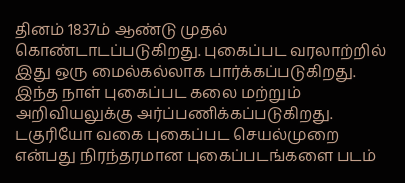தினம் 1837ம் ஆண்டு முதல் கொண்டாடப்படுகிறது. புகைப்பட வரலாற்றில் இது ஒரு மைல்கல்லாக பார்க்கப்படுகிறது. இந்த நாள் புகைப்பட கலை மற்றும் அறிவியலுக்கு அர்ப்பணிக்கப்படுகிறது. டகுரியோ வகை புகைப்பட செயல்முறை என்பது நிரந்தரமான புகைப்படங்களை படம்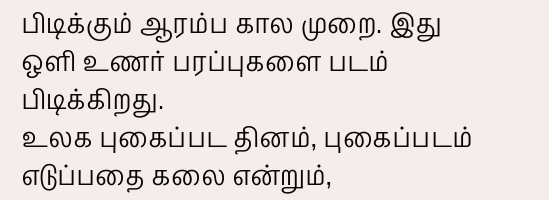பிடிக்கும் ஆரம்ப கால முறை. இது ஒளி உணர் பரப்புகளை படம் பிடிக்கிறது.
உலக புகைப்பட தினம், புகைப்படம் எடுப்பதை கலை என்றும்,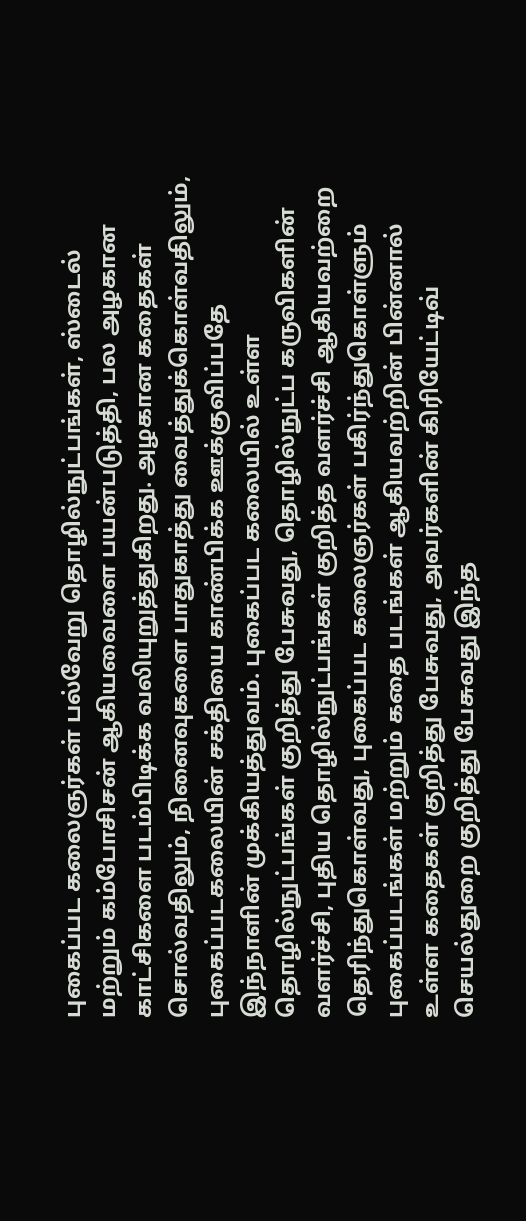புகைப்பட கலைஞர்கள் பல்வேறு தொழில்நுட்பங்கள், ஸ்டைல் மற்றும் கம்போசிசன் ஆகியவைளை பயன்படுத்தி, பல அழகான காட்சிகளை படம்பிடிக்க வலியுறுத்துகிறது. அழகான கதைகள் சொல்வதிலும், நினைவுகளை பாதுகாத்து வைத்துக்கொள்வதிலும், புகைப்படகலையின் சக்தியை காண்பிக்க ஊக்குவிப்பதே இந்நாளின் முக்கியத்துவம். புகைப்பட கலையில் உள்ள தொழில்நுட்பங்கள் குறித்து பேசுவது, தொழில்நுட்ப கருவிகளின் வளர்ச்சி, புதிய தொழில்நுட்பங்கள் குறித்த வளர்ச்சி ஆகியவற்றை தெரிந்துகொள்வது, புகைப்பட கலைஞர்கள் பகிர்ந்துகொள்ளும் புகைப்படங்கள் மற்றும் கதை படங்கள் ஆகியவற்றின் பின்னால் உள்ள கதைகள் குறித்து பேசுவது, அவர்களின் கிரியேட்டிவ் செயல்துறை குறித்து பேசுவது இந்த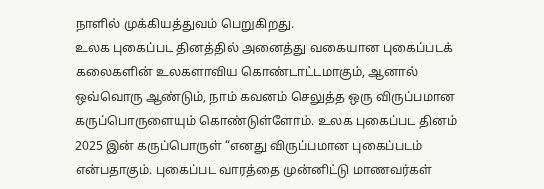நாளில் முக்கியத்துவம் பெறுகிறது.
உலக புகைப்பட தினத்தில் அனைத்து வகையான புகைப்படக் கலைகளின் உலகளாவிய கொண்டாட்டமாகும், ஆனால் ஒவ்வொரு ஆண்டும், நாம் கவனம் செலுத்த ஒரு விருப்பமான கருப்பொருளையும் கொண்டுள்ளோம். உலக புகைப்பட தினம் 2025 இன் கருப்பொருள் “எனது விருப்பமான புகைப்படம் என்பதாகும். புகைப்பட வாரத்தை முன்னிட்டு மாணவர்கள்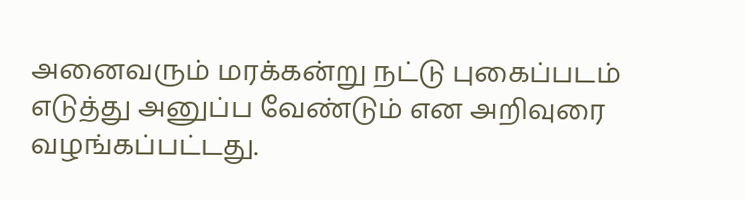அனைவரும் மரக்கன்று நட்டு புகைப்படம் எடுத்து அனுப்ப வேண்டும் என அறிவுரை வழங்கப்பட்டது.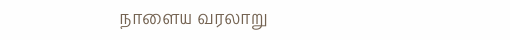நாளைய வரலாறு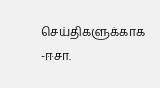செய்திகளுக்காக
-ஈசா.